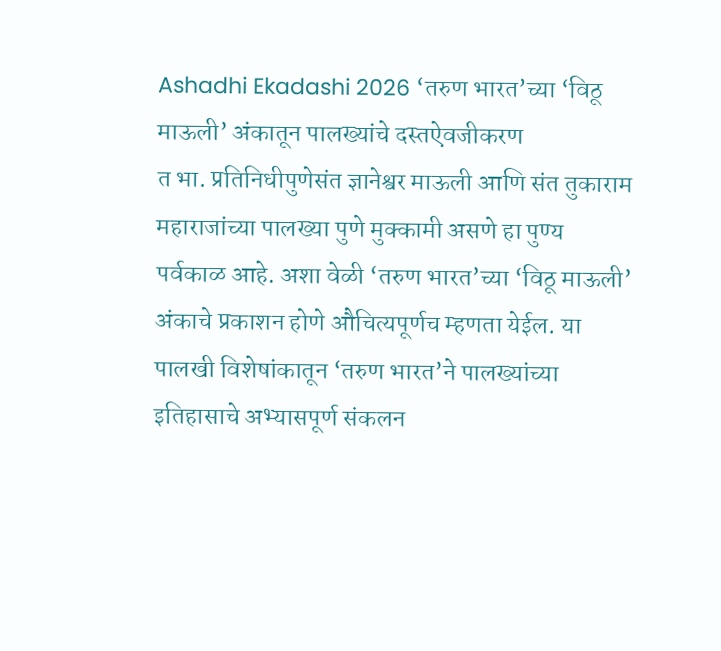Ashadhi Ekadashi 2026 ‘तरुण भारत’च्या ‘विठू माऊली’ अंकातून पालख्यांचे दस्तऐवजीकरण
त भा. प्रतिनिधीपुणेसंत ज्ञानेश्वर माऊली आणि संत तुकाराम महाराजांच्या पालख्या पुणे मुक्कामी असणे हा पुण्य पर्वकाळ आहे. अशा वेळी ‘तरुण भारत’च्या ‘विठू माऊली’ अंकाचे प्रकाशन होणे औचित्यपूर्णच म्हणता येईल. या पालखी विशेषांकातून ‘तरुण भारत’ने पालख्यांच्या इतिहासाचे अभ्यासपूर्ण संकलन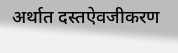अर्थात दस्तऐवजीकरण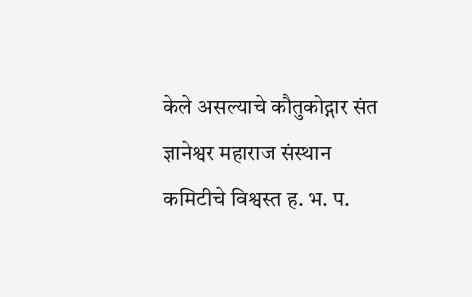केले असल्याचे कौतुकोद्गार संत ज्ञानेश्वर महाराज संस्थान कमिटीचे विश्वस्त ह. भ. प.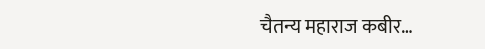चैतन्य महाराज कबीर…